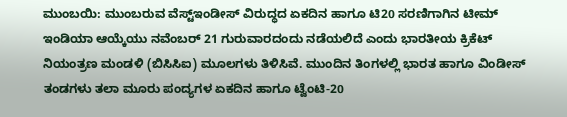ಮುಂಬಯಿ: ಮುಂಬರುವ ವೆಸ್ಟ್ಇಂಡೀಸ್ ವಿರುದ್ಧದ ಏಕದಿನ ಹಾಗೂ ಟಿ20 ಸರಣಿಗಾಗಿನ ಟೀಮ್ ಇಂಡಿಯಾ ಆಯ್ಕೆಯು ನವೆಂಬರ್ 21 ಗುರುವಾರದಂದು ನಡೆಯಲಿದೆ ಎಂದು ಭಾರತೀಯ ಕ್ರಿಕೆಟ್ ನಿಯಂತ್ರಣ ಮಂಡಳಿ (ಬಿಸಿಸಿಐ) ಮೂಲಗಳು ತಿಳಿಸಿವೆ. ಮುಂದಿನ ತಿಂಗಳಲ್ಲಿ ಭಾರತ ಹಾಗೂ ವಿಂಡೀಸ್ ತಂಡಗಳು ತಲಾ ಮೂರು ಪಂದ್ಯಗಳ ಏಕದಿನ ಹಾಗೂ ಟ್ವೆಂಟಿ-20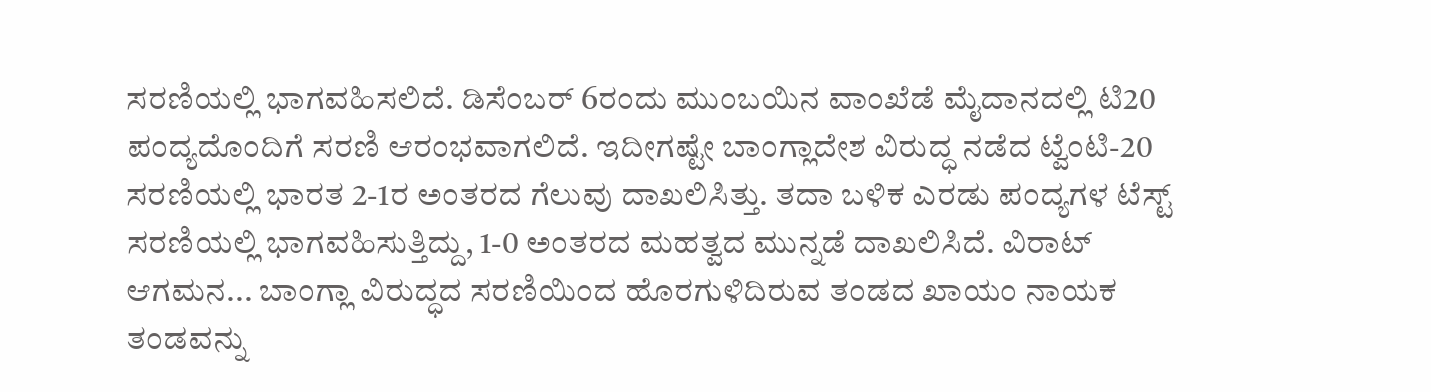ಸರಣಿಯಲ್ಲಿ ಭಾಗವಹಿಸಲಿದೆ. ಡಿಸೆಂಬರ್ 6ರಂದು ಮುಂಬಯಿನ ವಾಂಖೆಡೆ ಮೈದಾನದಲ್ಲಿ ಟಿ20 ಪಂದ್ಯದೊಂದಿಗೆ ಸರಣಿ ಆರಂಭವಾಗಲಿದೆ. ಇದೀಗಷ್ಟೇ ಬಾಂಗ್ಲಾದೇಶ ವಿರುದ್ಧ ನಡೆದ ಟ್ವೆಂಟಿ-20 ಸರಣಿಯಲ್ಲಿ ಭಾರತ 2-1ರ ಅಂತರದ ಗೆಲುವು ದಾಖಲಿಸಿತ್ತು. ತದಾ ಬಳಿಕ ಎರಡು ಪಂದ್ಯಗಳ ಟೆಸ್ಟ್ ಸರಣಿಯಲ್ಲಿ ಭಾಗವಹಿಸುತ್ತಿದ್ದು, 1-0 ಅಂತರದ ಮಹತ್ವದ ಮುನ್ನಡೆ ದಾಖಲಿಸಿದೆ. ವಿರಾಟ್ ಆಗಮನ... ಬಾಂಗ್ಲಾ ವಿರುದ್ಧದ ಸರಣಿಯಿಂದ ಹೊರಗುಳಿದಿರುವ ತಂಡದ ಖಾಯಂ ನಾಯಕ ತಂಡವನ್ನು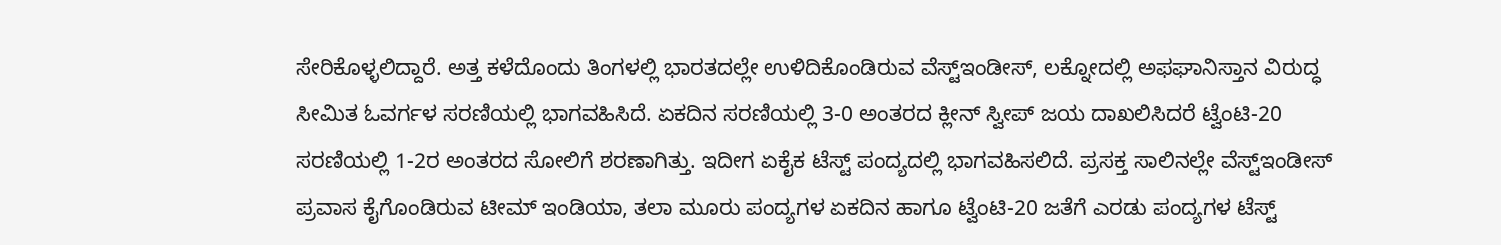ಸೇರಿಕೊಳ್ಳಲಿದ್ದಾರೆ. ಅತ್ತ ಕಳೆದೊಂದು ತಿಂಗಳಲ್ಲಿ ಭಾರತದಲ್ಲೇ ಉಳಿದಿಕೊಂಡಿರುವ ವೆಸ್ಟ್ಇಂಡೀಸ್, ಲಕ್ನೋದಲ್ಲಿ ಅಫಘಾನಿಸ್ತಾನ ವಿರುದ್ಧ ಸೀಮಿತ ಓವರ್ಗಳ ಸರಣಿಯಲ್ಲಿ ಭಾಗವಹಿಸಿದೆ. ಏಕದಿನ ಸರಣಿಯಲ್ಲಿ 3-0 ಅಂತರದ ಕ್ಲೀನ್ ಸ್ವೀಪ್ ಜಯ ದಾಖಲಿಸಿದರೆ ಟ್ವೆಂಟಿ-20 ಸರಣಿಯಲ್ಲಿ 1-2ರ ಅಂತರದ ಸೋಲಿಗೆ ಶರಣಾಗಿತ್ತು. ಇದೀಗ ಏಕೈಕ ಟೆಸ್ಟ್ ಪಂದ್ಯದಲ್ಲಿ ಭಾಗವಹಿಸಲಿದೆ. ಪ್ರಸಕ್ತ ಸಾಲಿನಲ್ಲೇ ವೆಸ್ಟ್ಇಂಡೀಸ್ ಪ್ರವಾಸ ಕೈಗೊಂಡಿರುವ ಟೀಮ್ ಇಂಡಿಯಾ, ತಲಾ ಮೂರು ಪಂದ್ಯಗಳ ಏಕದಿನ ಹಾಗೂ ಟ್ವೆಂಟಿ-20 ಜತೆಗೆ ಎರಡು ಪಂದ್ಯಗಳ ಟೆಸ್ಟ್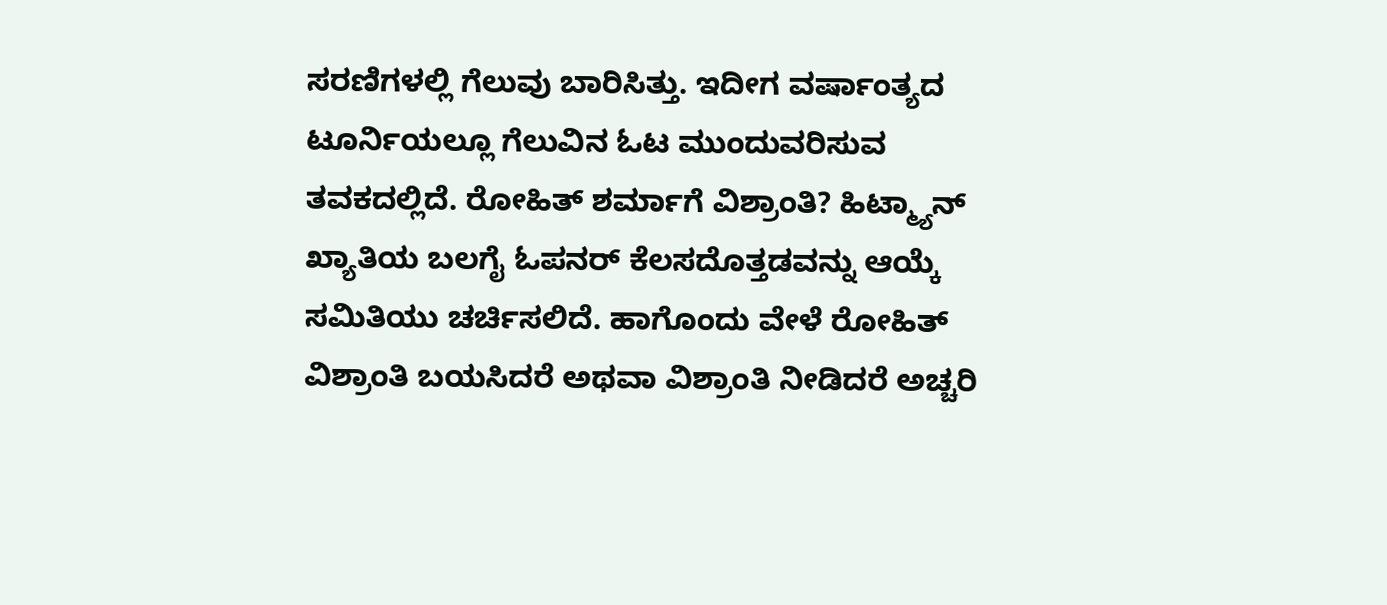ಸರಣಿಗಳಲ್ಲಿ ಗೆಲುವು ಬಾರಿಸಿತ್ತು. ಇದೀಗ ವರ್ಷಾಂತ್ಯದ ಟೂರ್ನಿಯಲ್ಲೂ ಗೆಲುವಿನ ಓಟ ಮುಂದುವರಿಸುವ ತವಕದಲ್ಲಿದೆ. ರೋಹಿತ್ ಶರ್ಮಾಗೆ ವಿಶ್ರಾಂತಿ? ಹಿಟ್ಮ್ಯಾನ್ ಖ್ಯಾತಿಯ ಬಲಗೈ ಓಪನರ್ ಕೆಲಸದೊತ್ತಡವನ್ನು ಆಯ್ಕೆ ಸಮಿತಿಯು ಚರ್ಚಿಸಲಿದೆ. ಹಾಗೊಂದು ವೇಳೆ ರೋಹಿತ್ ವಿಶ್ರಾಂತಿ ಬಯಸಿದರೆ ಅಥವಾ ವಿಶ್ರಾಂತಿ ನೀಡಿದರೆ ಅಚ್ಚರಿ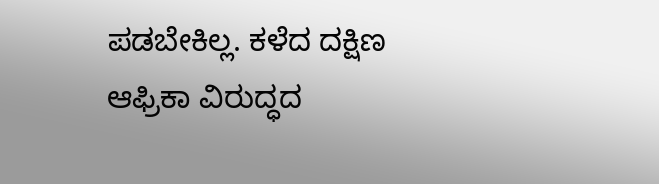ಪಡಬೇಕಿಲ್ಲ. ಕಳೆದ ದಕ್ಷಿಣ ಆಫ್ರಿಕಾ ವಿರುದ್ಧದ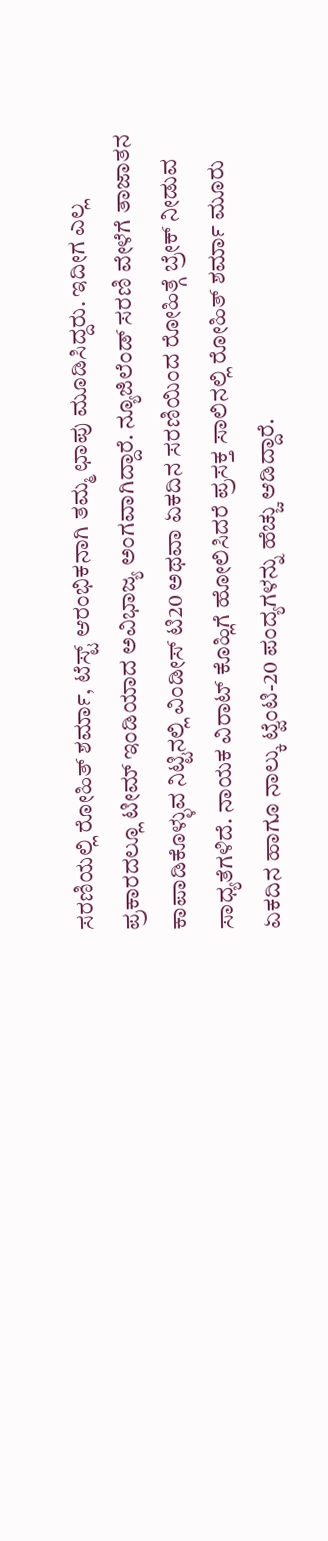ಸರಣಿಯಲ್ಲಿ ರೋಹಿತ್ ಶರ್ಮಾ, ಟೆಸ್ಟ್ ಆರಂಭಿಕನಾಗಿ ತಮ್ಮ ಛಾಪು ಮೂಡಿಸಿದ್ದರು. ಇದೀಗ ಎಲ್ಲ ಪ್ರಕಾರದಲ್ಲೂ ಟೀಮ್ ಇಂಡಿಯಾದ ಅವಿಭಾಜ್ಯ ಅಂಗವಾಗಿದ್ದಾರೆ. ನ್ಯೂಜಿಲೆಂಡ್ ಸರಣಿ ವೇಳೆಗೆ ತಾಜಾತನ ಕಾಪಾಡಿಕೊಳ್ಳುವ ನಿಟ್ಟಿನಲ್ಲಿ ವಿಂಡೀಸ್ ಟಿ20 ಅಥವಾ ಏಕದಿನ ಸರಣಿಯಿಂದ ರೋಹಿತ್ಗೆ ಬ್ರೇಕ್ ನೀಡುವ ಸಾಧ್ಯತೆಗಳಿದೆ. ನಾಯಕ ವಿರಾಟ್ ಕೊಹ್ಲಿಗೆ ಹೋಲಿಸಿದರೆ ಪ್ರಸಕ್ತ ಸಾಲಿನಲ್ಲಿ ರೋಹಿತ್ ಶರ್ಮಾ ಮೂರು ಏಕದಿನ ಹಾಗೂ ನಾಲ್ಕು ಟ್ವೆಂಟಿ-20 ಪಂದ್ಯಗಳನ್ನು ಹೆಚ್ಚು ಆಡಿದ್ದಾರೆ.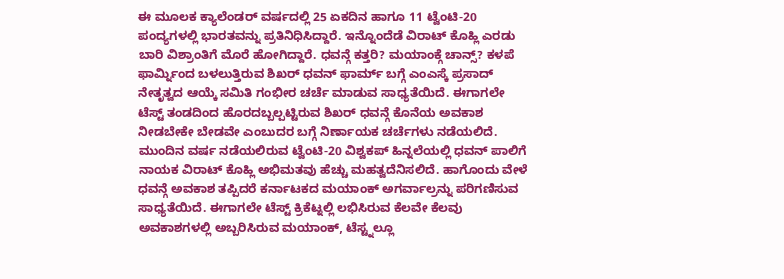ಈ ಮೂಲಕ ಕ್ಯಾಲೆಂಡರ್ ವರ್ಷದಲ್ಲಿ 25 ಏಕದಿನ ಹಾಗೂ 11 ಟ್ವೆಂಟಿ-20 ಪಂದ್ಯಗಳಲ್ಲಿ ಭಾರತವನ್ನು ಪ್ರತಿನಿಧಿಸಿದ್ದಾರೆ. ಇನ್ನೊಂದೆಡೆ ವಿರಾಟ್ ಕೊಹ್ಲಿ ಎರಡು ಬಾರಿ ವಿಶ್ರಾಂತಿಗೆ ಮೊರೆ ಹೋಗಿದ್ದಾರೆ. ಧವನ್ಗೆ ಕತ್ತರಿ? ಮಯಾಂಕ್ಗೆ ಚಾನ್ಸ್? ಕಳಪೆ ಫಾರ್ಮ್ನಿಂದ ಬಳಲುತ್ತಿರುವ ಶಿಖರ್ ಧವನ್ ಫಾರ್ಮ್ ಬಗ್ಗೆ ಎಂಎಸ್ಕೆ ಪ್ರಸಾದ್ ನೇತೃತ್ವದ ಆಯ್ಕೆ ಸಮಿತಿ ಗಂಭೀರ ಚರ್ಚೆ ಮಾಡುವ ಸಾಧ್ಯತೆಯಿದೆ. ಈಗಾಗಲೇ ಟೆಸ್ಟ್ ತಂಡದಿಂದ ಹೊರದಬ್ಬಲ್ಪಟ್ಟಿರುವ ಶಿಖರ್ ಧವನ್ಗೆ ಕೊನೆಯ ಅವಕಾಶ ನೀಡಬೇಕೇ ಬೇಡವೇ ಎಂಬುದರ ಬಗ್ಗೆ ನಿರ್ಣಾಯಕ ಚರ್ಚೆಗಳು ನಡೆಯಲಿದೆ. ಮುಂದಿನ ವರ್ಷ ನಡೆಯಲಿರುವ ಟ್ವೆಂಟಿ-20 ವಿಶ್ವಕಪ್ ಹಿನ್ನಲೆಯಲ್ಲಿ ಧವನ್ ಪಾಲಿಗೆ ನಾಯಕ ವಿರಾಟ್ ಕೊಹ್ಲಿ ಅಭಿಮತವು ಹೆಚ್ಚು ಮಹತ್ವದೆನಿಸಲಿದೆ. ಹಾಗೊಂದು ವೇಳೆ ಧವನ್ಗೆ ಅವಕಾಶ ತಪ್ಪಿದರೆ ಕರ್ನಾಟಕದ ಮಯಾಂಕ್ ಅಗರ್ವಾಲ್ರನ್ನು ಪರಿಗಣಿಸುವ ಸಾಧ್ಯತೆಯಿದೆ. ಈಗಾಗಲೇ ಟೆಸ್ಟ್ ಕ್ರಿಕೆಟ್ನಲ್ಲಿ ಲಭಿಸಿರುವ ಕೆಲವೇ ಕೆಲವು ಅವಕಾಶಗಳಲ್ಲಿ ಅಬ್ಬರಿಸಿರುವ ಮಯಾಂಕ್, ಟೆಸ್ಟ್ನಲ್ಲೂ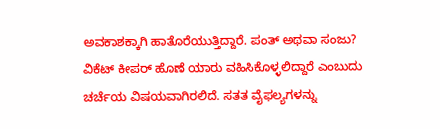ಅವಕಾಶಕ್ಕಾಗಿ ಹಾತೊರೆಯುತ್ತಿದ್ದಾರೆ. ಪಂತ್ ಅಥವಾ ಸಂಜು? ವಿಕೆಟ್ ಕೀಪರ್ ಹೊಣೆ ಯಾರು ವಹಿಸಿಕೊಳ್ಳಲಿದ್ದಾರೆ ಎಂಬುದು ಚರ್ಚೆಯ ವಿಷಯವಾಗಿರಲಿದೆ. ಸತತ ವೈಫಲ್ಯಗಳನ್ನು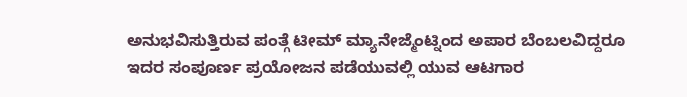ಅನುಭವಿಸುತ್ತಿರುವ ಪಂತ್ಗೆ ಟೀಮ್ ಮ್ಯಾನೇಜ್ಮೆಂಟ್ನಿಂದ ಅಪಾರ ಬೆಂಬಲವಿದ್ದರೂ ಇದರ ಸಂಪೂರ್ಣ ಪ್ರಯೋಜನ ಪಡೆಯುವಲ್ಲಿ ಯುವ ಆಟಗಾರ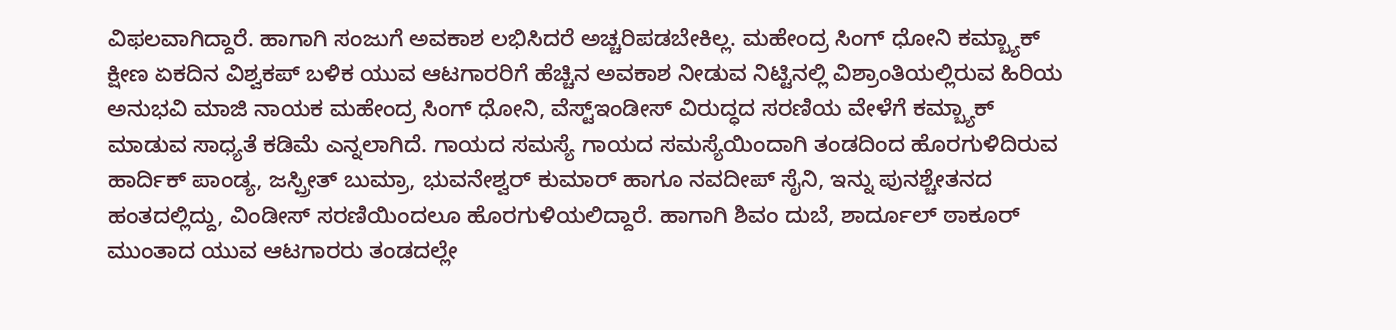ವಿಫಲವಾಗಿದ್ದಾರೆ. ಹಾಗಾಗಿ ಸಂಜುಗೆ ಅವಕಾಶ ಲಭಿಸಿದರೆ ಅಚ್ಚರಿಪಡಬೇಕಿಲ್ಲ. ಮಹೇಂದ್ರ ಸಿಂಗ್ ಧೋನಿ ಕಮ್ಬ್ಯಾಕ್ ಕ್ಷೀಣ ಏಕದಿನ ವಿಶ್ವಕಪ್ ಬಳಿಕ ಯುವ ಆಟಗಾರರಿಗೆ ಹೆಚ್ಚಿನ ಅವಕಾಶ ನೀಡುವ ನಿಟ್ಟಿನಲ್ಲಿ ವಿಶ್ರಾಂತಿಯಲ್ಲಿರುವ ಹಿರಿಯ ಅನುಭವಿ ಮಾಜಿ ನಾಯಕ ಮಹೇಂದ್ರ ಸಿಂಗ್ ಧೋನಿ, ವೆಸ್ಟ್ಇಂಡೀಸ್ ವಿರುದ್ಧದ ಸರಣಿಯ ವೇಳೆಗೆ ಕಮ್ಬ್ಯಾಕ್ ಮಾಡುವ ಸಾಧ್ಯತೆ ಕಡಿಮೆ ಎನ್ನಲಾಗಿದೆ. ಗಾಯದ ಸಮಸ್ಯೆ ಗಾಯದ ಸಮಸ್ಯೆಯಿಂದಾಗಿ ತಂಡದಿಂದ ಹೊರಗುಳಿದಿರುವ ಹಾರ್ದಿಕ್ ಪಾಂಡ್ಯ, ಜಸ್ಪ್ರೀತ್ ಬುಮ್ರಾ, ಭುವನೇಶ್ವರ್ ಕುಮಾರ್ ಹಾಗೂ ನವದೀಪ್ ಸೈನಿ, ಇನ್ನು ಪುನಶ್ಚೇತನದ ಹಂತದಲ್ಲಿದ್ದು, ವಿಂಡೀಸ್ ಸರಣಿಯಿಂದಲೂ ಹೊರಗುಳಿಯಲಿದ್ದಾರೆ. ಹಾಗಾಗಿ ಶಿವಂ ದುಬೆ, ಶಾರ್ದೂಲ್ ಠಾಕೂರ್ ಮುಂತಾದ ಯುವ ಆಟಗಾರರು ತಂಡದಲ್ಲೇ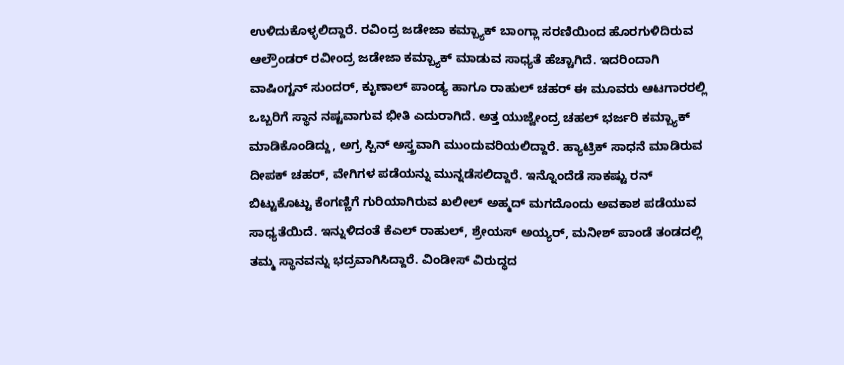ಉಳಿದುಕೊಳ್ಳಲಿದ್ದಾರೆ. ರವಿಂದ್ರ ಜಡೇಜಾ ಕಮ್ಬ್ಯಾಕ್ ಬಾಂಗ್ಲಾ ಸರಣಿಯಿಂದ ಹೊರಗುಳಿದಿರುವ ಆಲ್ರೌಂಡರ್ ರವೀಂದ್ರ ಜಡೇಜಾ ಕಮ್ಬ್ಯಾಕ್ ಮಾಡುವ ಸಾಧ್ಯತೆ ಹೆಚ್ಚಾಗಿದೆ. ಇದರಿಂದಾಗಿ ವಾಷಿಂಗ್ಟನ್ ಸುಂದರ್, ಕೃುಣಾಲ್ ಪಾಂಡ್ಯ ಹಾಗೂ ರಾಹುಲ್ ಚಹರ್ ಈ ಮೂವರು ಆಟಗಾರರಲ್ಲಿ ಒಬ್ಬರಿಗೆ ಸ್ಥಾನ ನಷ್ಟವಾಗುವ ಭೀತಿ ಎದುರಾಗಿದೆ. ಅತ್ತ ಯುಜ್ವೇಂದ್ರ ಚಹಲ್ ಭರ್ಜರಿ ಕಮ್ಬ್ಯಾಕ್ ಮಾಡಿಕೊಂಡಿದ್ದು, ಅಗ್ರ ಸ್ಪಿನ್ ಅಸ್ತ್ರವಾಗಿ ಮುಂದುವರಿಯಲಿದ್ದಾರೆ. ಹ್ಯಾಟ್ರಿಕ್ ಸಾಧನೆ ಮಾಡಿರುವ ದೀಪಕ್ ಚಹರ್, ವೇಗಿಗಳ ಪಡೆಯನ್ನು ಮುನ್ನಡೆಸಲಿದ್ದಾರೆ. ಇನ್ನೊಂದೆಡೆ ಸಾಕಷ್ಟು ರನ್ ಬಿಟ್ಟುಕೊಟ್ಟು ಕೆಂಗಣ್ಣಿಗೆ ಗುರಿಯಾಗಿರುವ ಖಲೀಲ್ ಅಹ್ಮದ್ ಮಗದೊಂದು ಅವಕಾಶ ಪಡೆಯುವ ಸಾಧ್ಯತೆಯಿದೆ. ಇನ್ನುಳಿದಂತೆ ಕೆಎಲ್ ರಾಹುಲ್, ಶ್ರೇಯಸ್ ಅಯ್ಯರ್, ಮನೀಶ್ ಪಾಂಡೆ ತಂಡದಲ್ಲಿ ತಮ್ಮ ಸ್ಥಾನವನ್ನು ಭದ್ರವಾಗಿಸಿದ್ದಾರೆ. ವಿಂಡೀಸ್ ವಿರುದ್ಧದ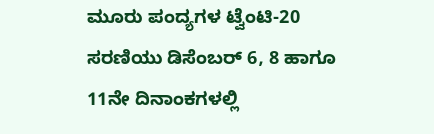ಮೂರು ಪಂದ್ಯಗಳ ಟ್ವೆಂಟಿ-20 ಸರಣಿಯು ಡಿಸೆಂಬರ್ 6, 8 ಹಾಗೂ 11ನೇ ದಿನಾಂಕಗಳಲ್ಲಿ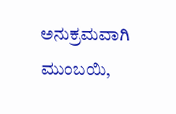ಅನುಕ್ರಮವಾಗಿ ಮುಂಬಯಿ,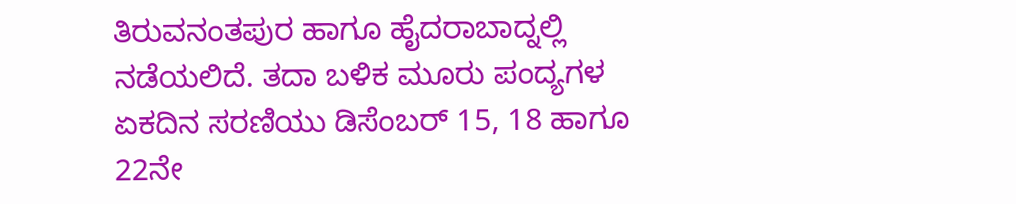ತಿರುವನಂತಪುರ ಹಾಗೂ ಹೈದರಾಬಾದ್ನಲ್ಲಿ ನಡೆಯಲಿದೆ. ತದಾ ಬಳಿಕ ಮೂರು ಪಂದ್ಯಗಳ ಏಕದಿನ ಸರಣಿಯು ಡಿಸೆಂಬರ್ 15, 18 ಹಾಗೂ 22ನೇ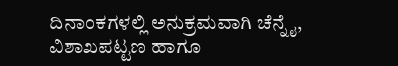ದಿನಾಂಕಗಳಲ್ಲಿ ಅನುಕ್ರಮವಾಗಿ ಚೆನ್ನೈ, ವಿಶಾಖಪಟ್ಟಣ ಹಾಗೂ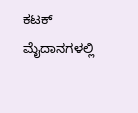ಕಟಕ್ ಮೈದಾನಗಳಲ್ಲಿ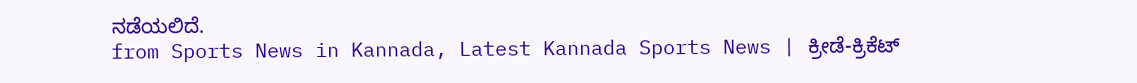ನಡೆಯಲಿದೆ.
from Sports News in Kannada, Latest Kannada Sports News | ಕ್ರೀಡೆ-ಕ್ರಿಕೆಟ್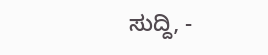ಸುದ್ದಿ, -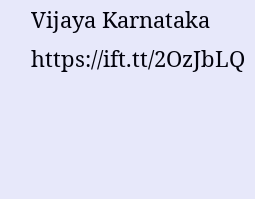Vijaya Karnataka https://ift.tt/2OzJbLQ